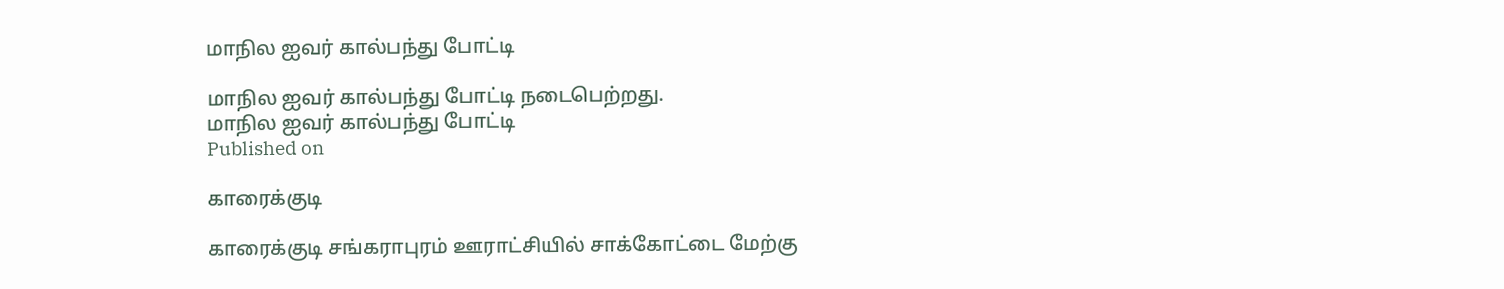மாநில ஐவர் கால்பந்து போட்டி

மாநில ஐவர் கால்பந்து போட்டி நடைபெற்றது.
மாநில ஐவர் கால்பந்து போட்டி
Published on

காரைக்குடி

காரைக்குடி சங்கராபுரம் ஊராட்சியில் சாக்கோட்டை மேற்கு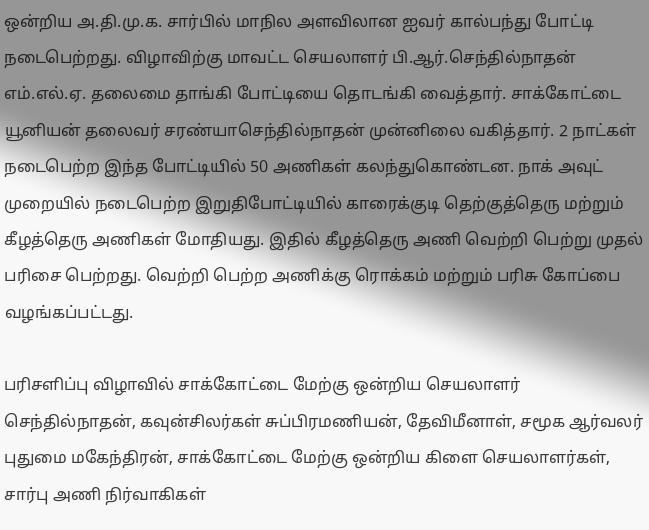ஒன்றிய அ.தி.மு.க. சார்பில் மாநில அளவிலான ஐவர் கால்பந்து போட்டி நடைபெற்றது. விழாவிற்கு மாவட்ட செயலாளர் பி.ஆர்.செந்தில்நாதன் எம்.எல்.ஏ. தலைமை தாங்கி போட்டியை தொடங்கி வைத்தார். சாக்கோட்டை யூனியன் தலைவர் சரண்யாசெந்தில்நாதன் முன்னிலை வகித்தார். 2 நாட்கள் நடைபெற்ற இந்த போட்டியில் 50 அணிகள் கலந்துகொண்டன. நாக் அவுட் முறையில் நடைபெற்ற இறுதிபோட்டியில் காரைக்குடி தெற்குத்தெரு மற்றும் கீழத்தெரு அணிகள் மோதியது. இதில் கீழத்தெரு அணி வெற்றி பெற்று முதல் பரிசை பெற்றது. வெற்றி பெற்ற அணிக்கு ரொக்கம் மற்றும் பரிசு கோப்பை வழங்கப்பட்டது.

பரிசளிப்பு விழாவில் சாக்கோட்டை மேற்கு ஒன்றிய செயலாளர் செந்தில்நாதன், கவுன்சிலர்கள் சுப்பிரமணியன், தேவிமீனாள், சமூக ஆர்வலர் புதுமை மகேந்திரன், சாக்கோட்டை மேற்கு ஒன்றிய கிளை செயலாளர்கள், சார்பு அணி நிர்வாகிகள்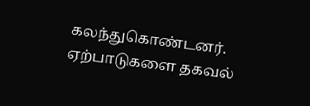கலந்துகொண்டனர். ஏற்பாடுகளை தகவல்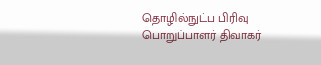தொழில்நுட்ப பிரிவு பொறுப்பாளர் திவாகர்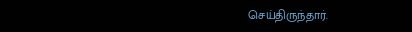செய்திருந்தார்.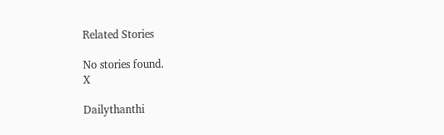Related Stories

No stories found.
X

Dailythanthi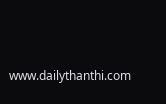www.dailythanthi.com